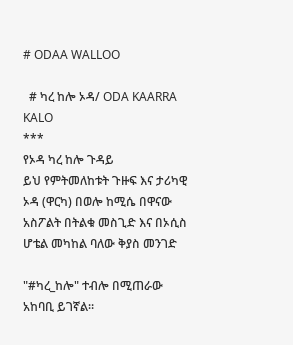# ODAA WALLOO

  # ካረ ከሎ ኦዳ/ ODA KAARRA KALO
***
የኦዳ ካረ ከሎ ጉዳይ
ይህ የምትመለከቱት ጉዙፍ እና ታሪካዊ ኦዳ (ዋርካ) በወሎ ከሚሴ በዋናው አስፖልት በትልቁ መስጊድ እና በኦሲስ ሆቴል መካከል ባለው ቅያስ መንገድ

"#ካረ_ከሎ" ተብሎ በሚጠራው አከባቢ ይገኛል።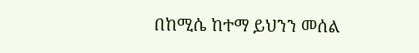በከሚሴ ከተማ ይህንን መሰል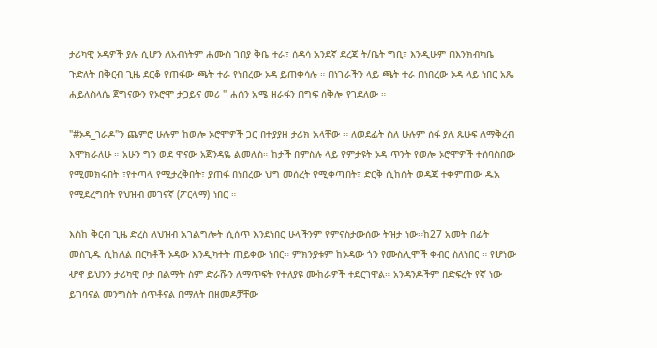ታሪካዊ ኦዳዎች ያሉ ሲሆን ለአብነትም ሐሙስ ገበያ ቅቤ ተራ፣ ሰዳሳ አንደኛ ደረጃ ት/ቤት ግቢ፣ እንዲሁም በእንክብካቤ ጉድለት በቅርብ ጊዜ ደርቆ የጠፋው ጫት ተራ የነበረው ኦዳ ይጠቀሳሉ ። በነገራችን ላይ ጫት ተራ በነበረው ኦዳ ላይ ነበር አጼ ሐይለስላሴ ጀግናውን የኦሮሞ ታጋይና መሪ " ሐሰን አሜ ዘራፋን በግፍ ሰቅሎ የገደለው ።

"#ኦዳ_ገራዶ"ን ጨምሮ ሁሉም ከወሎ ኦሮሞዎች ጋር በተያያዘ ታሪክ አላቸው ። ለወደፊት ስለ ሁሉም ሰፋ ያለ ጹሁፍ ለማቅረብ እሞክራለሁ ። አሁን ግን ወደ ዋናው አጀንዳዬ ልመለስ። ከታች በምስሉ ላይ የምታዩት ኦዳ ጥንት የወሎ ኦሮሞዎች ተሰባስበው የሚመክሩበት ፣የተጣላ የሚታረቅበት፣ ያጠፋ በነበረው ህግ መሰረት የሚቀጣበት፣ ድርቅ ሲከሰት ወዳጃ ተቀምጠው ዱአ የሚደረግበት የህዝብ መገናኛ (ፖርላማ) ነበር ።

እስከ ቅርብ ጊዜ ድረስ ለህዝብ አገልግሎት ሲሰጥ እንደነበር ሁላችንም የምናስታውሰው ትዝታ ነው።ከ27 አመት በፊት መስጊዱ ሲከለል በርካቶች ኦዳው እንዲካተት ጠይቀው ነበር። ምክንያቱም ከኦዳው ጎን የሙስሊሞች ቀብር ስለነበር ። የሆነው ሇኖ ይህንን ታሪካዊ ቦታ በልማት ስም ድራሹን ለማጥፍት የተለያዩ ሙከራዎች ተደርገዋል። አንዳንዶችም በድፍረት የኛ ነው ይገባናል መንግስት ሰጥቶናል በማለት በዘመዶቻቸው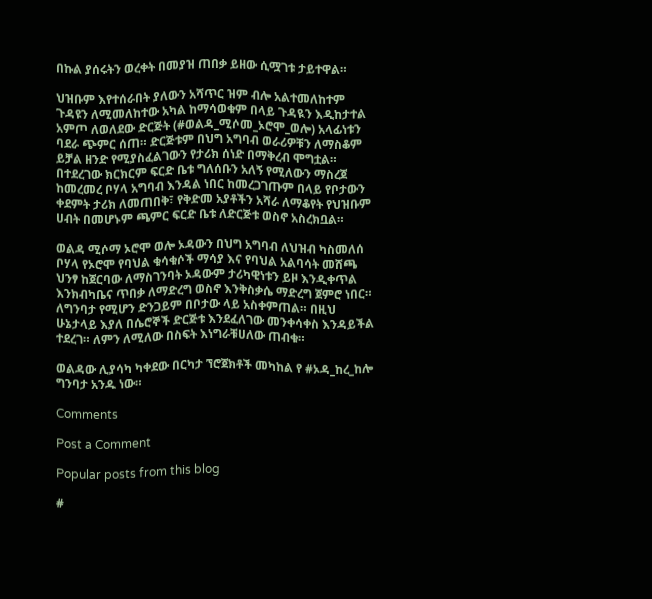በኩል ያሰሩትን ወረቀት በመያዝ ጠበቃ ይዘው ሲሟገቱ ታይተዋል።

ህዝቡም እየተሰራበት ያለውን አሻጥር ዝም ብሎ አልተመለከተም ጉዳዩን ለሚመለከተው አካል ከማሳወቁም በላይ ጉዳዪን እዲከታተል አምጦ ለወለደው ድርጅት (#ወልዳ_ሚሶመ_ኦሮሞ_ወሎ) አላፊነቱን ባደራ ጭምር ሰጠ። ድርጅቱም በህግ አግባብ ወራሪዎቹን ለማስቆም ይቻል ዘንድ የሚያስፈልገውን የታሪክ ሰነድ በማቅረብ ሞግቷል። በተደረገው ክርክርም ፍርድ ቤቱ ግለሰቡን አለኝ የሚለውን ማስረጀ ከመረመረ ቦሃላ አግባብ እንዳል ነበር ከመረጋገጡም በላይ የቦታውን ቀደምት ታሪክ ለመጠበቅ፣ የቅድመ አያቶችን አሻራ ለማቆየት የህዝቡም ሀብት በመሆኑም ጫምር ፍርድ ቤቱ ለድርጅቱ ወስኖ አስረክቧል።

ወልዳ ሚሶማ ኦሮሞ ወሎ ኦዳውን በህግ አግባብ ለህዝብ ካስመለሰ ቦሃላ የኦሮሞ የባህል ቁሳቁሶች ማሳያ እና የባህል አልባሳት መሸጫ ህንፃ ከጀርባው ለማስገንባት ኦዳውም ታሪካዊነቱን ይዞ እንዲቀጥል እንክብካቤና ጥበቃ ለማድረግ ወስኖ እንቅስቃሴ ማድረግ ጀምሮ ነበር። ለግንባታ የሚሆን ድንጋይም በቦታው ላይ አስቀምጠል። በዚህ ሁኔታላይ እያለ በሴሮኞች ድርጅቱ እንደፈለገው መንቀሳቀስ እንዳይችል ተደረገ። ለምን ለሚለው በስፍት እነግራቹሀለው ጠብቁ።

ወልዳው ሊያሳካ ካቀደው በርካታ ኘሮጀክቶች መካከል የ #ኦዳ_ከረ_ከሎ ግንባታ አንዱ ነው።

Comments

Post a Comment

Popular posts from this blog

#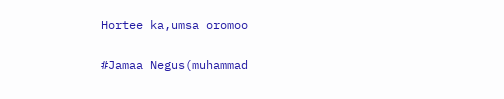Hortee ka,umsa oromoo

#Jamaa Negus(muhammad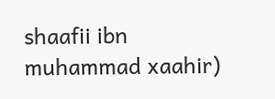shaafii ibn muhammad xaahir)